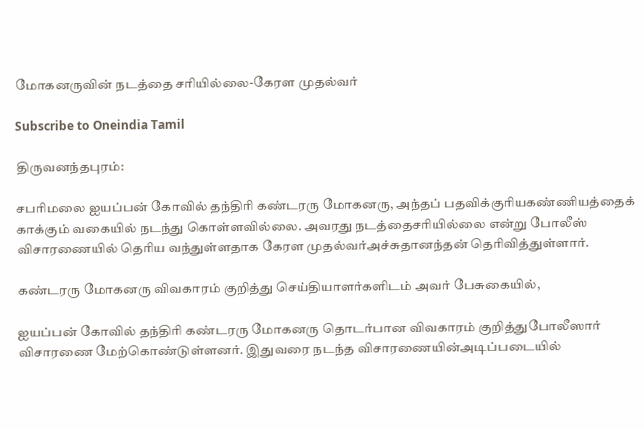மோகனருவின் நடத்தை சரியில்லை-கேரள முதல்வர்

Subscribe to Oneindia Tamil

திருவனந்தபுரம்:

சபரிமலை ஐயப்பன் கோவில் தந்திரி கண்டரரு மோகனரு, அந்தப் பதவிக்குரியகண்ணியத்தைக் காக்கும் வகையில் நடந்து கொள்ளவில்லை. அவரது நடத்தைசரியில்லை என்று போலீஸ் விசாரணையில் தெரிய வந்துள்ளதாக கேரள முதல்வர்அச்சுதானந்தன் தெரிவித்துள்ளார்.

கண்டரரு மோகனரு விவகாரம் குறித்து செய்தியாளர்களிடம் அவர் பேசுகையில்,

ஐயப்பன் கோவில் தந்திரி கண்டரரு மோகனரு தொடர்பான விவகாரம் குறித்துபோலீஸார் விசாரணை மேற்கொண்டுள்ளனர். இதுவரை நடந்த விசாரணையின்அடிப்படையில்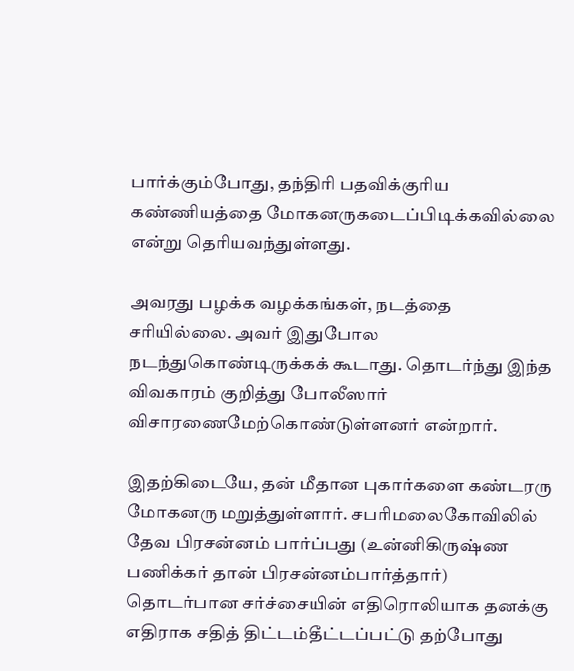பார்க்கும்போது, தந்திரி பதவிக்குரிய கண்ணியத்தை மோகனருகடைப்பிடிக்கவில்லை என்று தெரியவந்துள்ளது.

அவரது பழக்க வழக்கங்கள், நடத்தை சரியில்லை. அவர் இதுபோல நடந்துகொண்டிருக்கக் கூடாது. தொடர்ந்து இந்த விவகாரம் குறித்து போலீஸார் விசாரணைமேற்கொண்டுள்ளனர் என்றார்.

இதற்கிடையே, தன் மீதான புகார்களை கண்டரரு மோகனரு மறுத்துள்ளார். சபரிமலைகோவிலில் தேவ பிரசன்னம் பார்ப்பது (உன்னிகிருஷ்ண பணிக்கர் தான் பிரசன்னம்பார்த்தார்) தொடர்பான சர்ச்சையின் எதிரொலியாக தனக்கு எதிராக சதித் திட்டம்தீட்டப்பட்டு தற்போது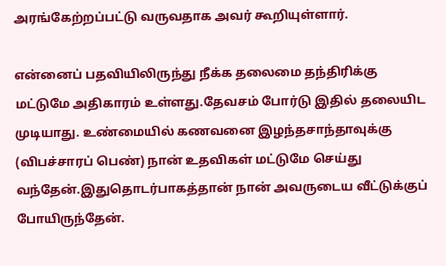அரங்கேற்றப்பட்டு வருவதாக அவர் கூறியுள்ளார்.

என்னைப் பதவியிலிருந்து நீக்க தலைமை தந்திரிக்கு மட்டுமே அதிகாரம் உள்ளது.தேவசம் போர்டு இதில் தலையிட முடியாது. உண்மையில் கணவனை இழந்தசாந்தாவுக்கு (விபச்சாரப் பெண்) நான் உதவிகள் மட்டுமே செய்து வந்தேன்.இதுதொடர்பாகத்தான் நான் அவருடைய வீட்டுக்குப் போயிருந்தேன்.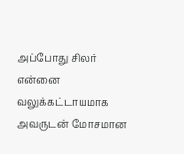அப்போது சிலர் என்னை வலுக்கட்டாயமாக அவருடன் மோசமான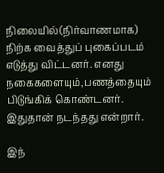நிலையில்(நிர்வாணமாக) நிற்க வைத்துப் புகைப்படம் எடுத்து விட்டனர். எனது நகைகளையும்,பணத்தையும் பிடுங்கிக் கொண்டனர். இதுதான் நடந்தது என்றார்.

இந்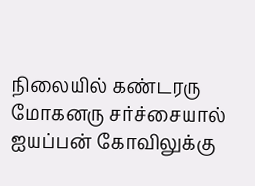நிலையில் கண்டரரு மோகனரு சர்ச்சையால் ஐயப்பன் கோவிலுக்கு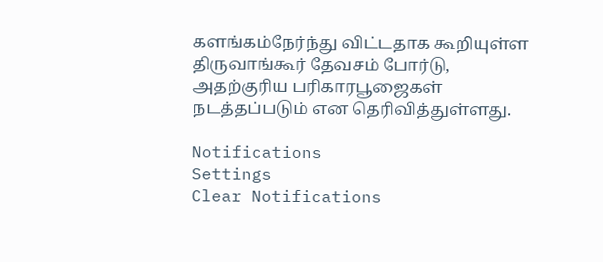களங்கம்நேர்ந்து விட்டதாக கூறியுள்ள திருவாங்கூர் தேவசம் போர்டு, அதற்குரிய பரிகாரபூஜைகள் நடத்தப்படும் என தெரிவித்துள்ளது.

Notifications
Settings
Clear Notifications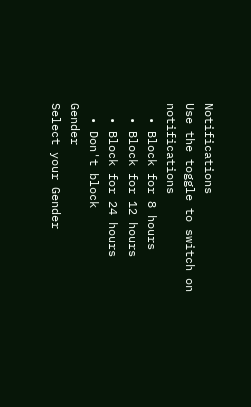Notifications
Use the toggle to switch on notifications
  • Block for 8 hours
  • Block for 12 hours
  • Block for 24 hours
  • Don't block
Gender
Select your Gender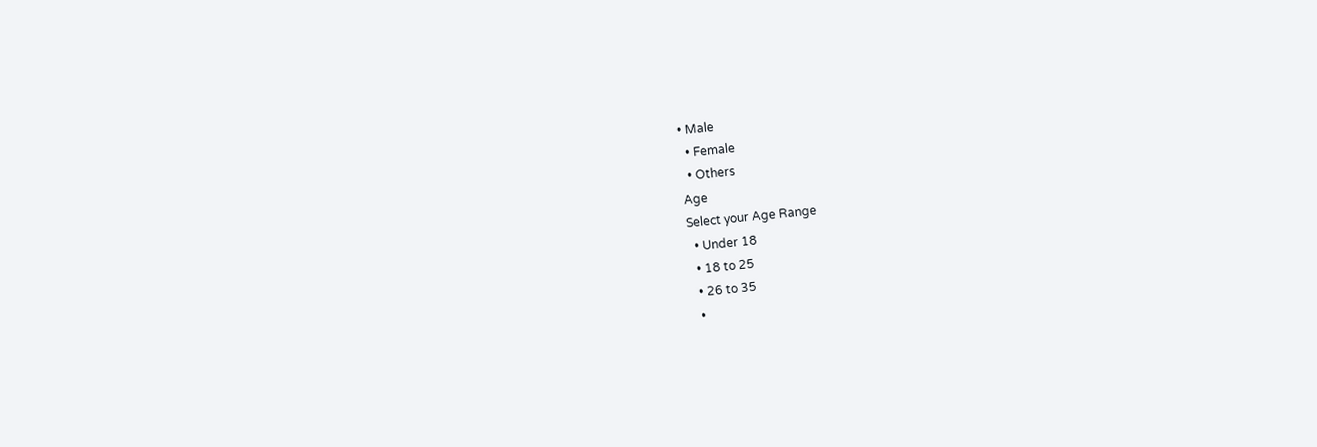• Male
  • Female
  • Others
Age
Select your Age Range
  • Under 18
  • 18 to 25
  • 26 to 35
  •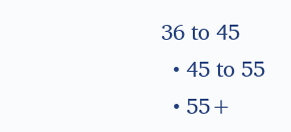36 to 45
  • 45 to 55
  • 55+